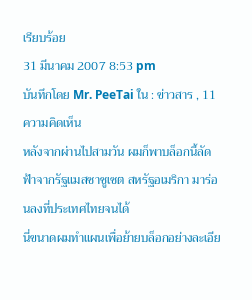เรียบร้อย
31 มีนาคม 2007 8:53 pm
บันทึกโดย Mr. PeeTai ใน : ข่าวสาร , 11 ความคิดเห็น
หลังจากผ่านไปสามวัน ผมก็พาบล็อกนี้ลัดฟ้าจากรัฐแมสซาชูเซต สหรัฐอเมริกา มาร่อนลงที่ประเทศไทยจนได้
นี่ขนาดผมทำแผนเพื่อย้ายบล็อกอย่างละเอีย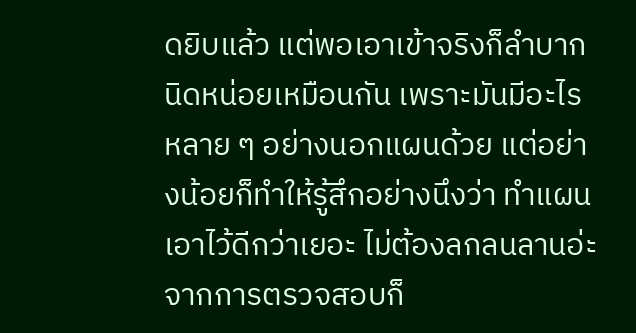ดยิบแล้ว แต่พอเอาเข้าจริงก็ลำบากนิดหน่อยเหมือนกัน เพราะมันมีอะไรหลาย ๆ อย่างนอกแผนด้วย แต่อย่างน้อยก็ทำให้รู้สึกอย่างนึงว่า ทำแผนเอาไว้ดีกว่าเยอะ ไม่ต้องลกลนลานอ่ะ
จากการตรวจสอบก็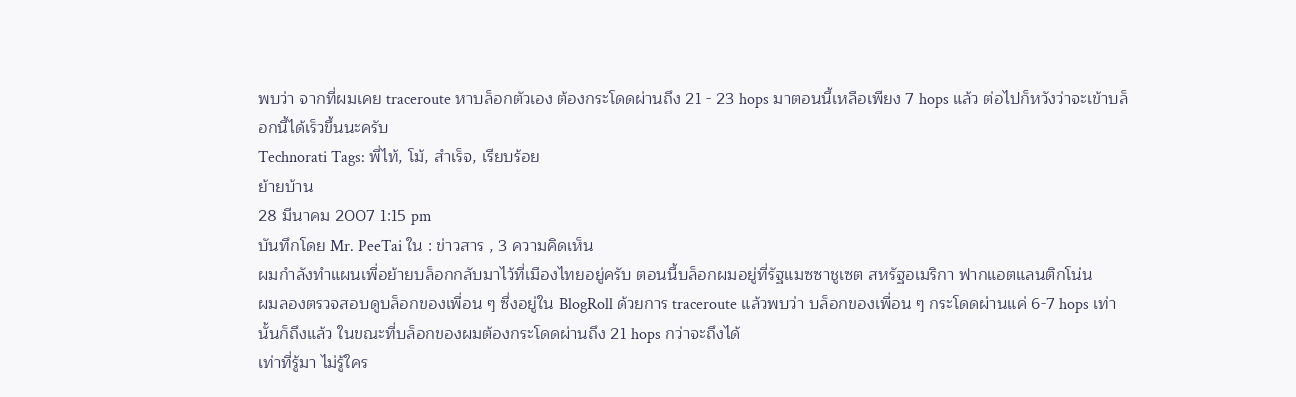พบว่า จากที่ผมเคย traceroute หาบล็อกตัวเอง ต้องกระโดดผ่านถึง 21 - 23 hops มาตอนนี้เหลือเพียง 7 hops แล้ว ต่อไปก็หวังว่าจะเข้าบล็อกนี้ได้เร็วขึ้นนะครับ
Technorati Tags: พี่ไท้, โม้, สำเร็จ, เรียบร้อย
ย้ายบ้าน
28 มีนาคม 2007 1:15 pm
บันทึกโดย Mr. PeeTai ใน : ข่าวสาร , 3 ความคิดเห็น
ผมกำลังทำแผนเพื่อย้ายบล็อกกลับมาไว้ที่เมืองไทยอยู่ครับ ตอนนี้บล็อกผมอยู่ที่รัฐแมซซาชูเซต สหรัฐอเมริกา ฟากแอตแลนติกโน่น
ผมลองตรวจสอบดูบล็อกของเพื่อน ๆ ซึ่งอยู่ใน BlogRoll ด้วยการ traceroute แล้วพบว่า บล็อกของเพื่อน ๆ กระโดดผ่านแค่ 6-7 hops เท่านั้นก็ถึงแล้ว ในขณะที่บล็อกของผมต้องกระโดดผ่านถึง 21 hops กว่าจะถึงได้
เท่าที่รู้มา ไม่รู้ใคร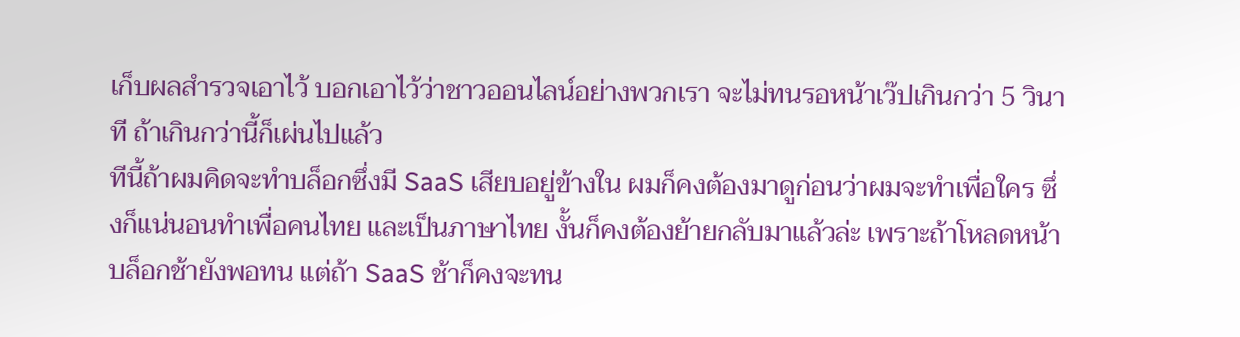เก็บผลสำรวจเอาไว้ บอกเอาไว้ว่าชาวออนไลน์อย่างพวกเรา จะไม่ทนรอหน้าเว๊ปเกินกว่า 5 วินาที ถ้าเกินกว่านี้ก็เผ่นไปแล้ว
ทีนี้ถ้าผมคิดจะทำบล็อกซึ่งมี SaaS เสียบอยู่ข้างใน ผมก็คงต้องมาดูก่อนว่าผมจะทำเพื่อใคร ซึ่งก็แน่นอนทำเพื่อคนไทย และเป็นภาษาไทย งั้นก็คงต้องย้ายกลับมาแล้วล่ะ เพราะถ้าโหลดหน้าบล็อกช้ายังพอทน แต่ถ้า SaaS ช้าก็คงจะทน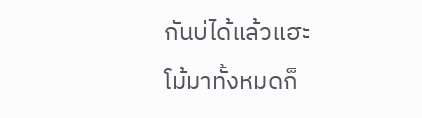กันบ่ได้แล้วแฮะ
โม้มาทั้งหมดก็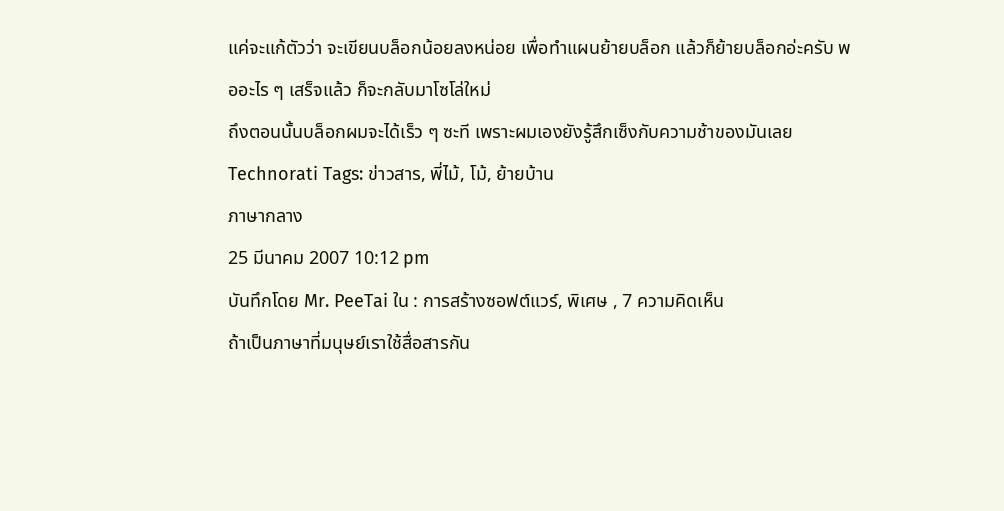แค่จะแก้ตัวว่า จะเขียนบล็อกน้อยลงหน่อย เพื่อทำแผนย้ายบล็อก แล้วก็ย้ายบล็อกอ่ะครับ พออะไร ๆ เสร็จแล้ว ก็จะกลับมาโซโล่ใหม่
ถึงตอนนั้นบล็อกผมจะได้เร็ว ๆ ซะที เพราะผมเองยังรู้สึกเซ็งกับความช้าของมันเลย
Technorati Tags: ข่าวสาร, พี่ไม้, โม้, ย้ายบ้าน
ภาษากลาง
25 มีนาคม 2007 10:12 pm
บันทึกโดย Mr. PeeTai ใน : การสร้างซอฟต์แวร์, พิเศษ , 7 ความคิดเห็น
ถ้าเป็นภาษาที่มนุษย์เราใช้สื่อสารกัน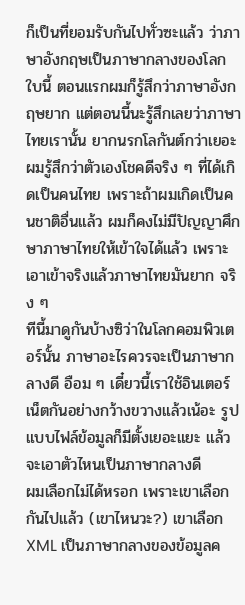ก็เป็นที่ยอมรับกันไปทั่วซะแล้ว ว่าภาษาอังกฤษเป็นภาษากลางของโลกใบนี้ ตอนแรกผมก็รู้สึกว่าภาษาอังกฤษยาก แต่ตอนนี้นะรู้สึกเลยว่าภาษาไทยเรานั้น ยากนรกโลกันต์กว่าเยอะ
ผมรู้สึกว่าตัวเองโชคดีจริง ๆ ที่ได้เกิดเป็นคนไทย เพราะถ้าผมเกิดเป็นคนชาติอื่นแล้ว ผมก็คงไม่มีปัญญาศึกษาภาษาไทยให้เข้าใจได้แล้ว เพราะเอาเข้าจริงแล้วภาษาไทยมันยาก จริง ๆ
ทีนี้มาดูกันบ้างซิว่าในโลกคอมพิวเตอร์นั้น ภาษาอะไรควรจะเป็นภาษากลางดี อือม ๆ เดี๋ยวนี้เราใช้อินเตอร์เน็ตกันอย่างกว้างขวางแล้วเน้อะ รูปแบบไฟล์ข้อมูลก็มีตั้งเยอะแยะ แล้วจะเอาตัวไหนเป็นภาษากลางดี
ผมเลือกไม่ได้หรอก เพราะเขาเลือกกันไปแล้ว (เขาไหนวะ?) เขาเลือก XML เป็นภาษากลางของข้อมูลค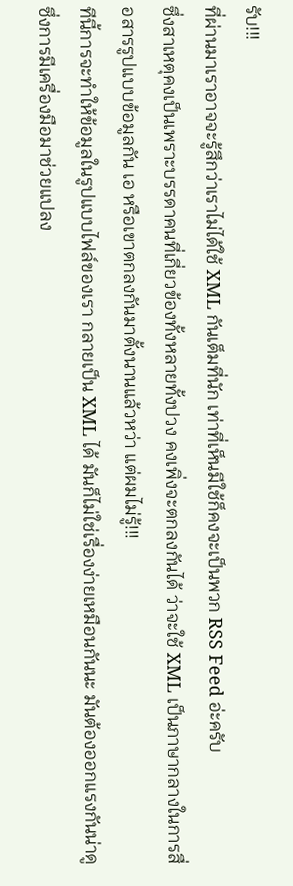รับ!!!
ที่ผ่านมาเราอาจจะรู้สึกว่าเราไม่ได้ใช้ XML กันเต็มที่นัก เท่าที่เห็นมีใช้ก็คงจะเป็นพวก RSS Feed อ่ะครับ
ซึ่งสาเหตุคงเป็นเพราะบรรดาคนที่เกี่ยวข้องทั้งหลายทั้งปวง คงเพิ่งจะตกลงกันได้ ว่าจะใช้ XML เป็นภาษากลางในการสื่อสารรูปแบบข้อมูลกัน เอ หรือเขาตกลงกันมาตั้งนานแล้วหว่า แต่ผมไม่รู้!!!
ทีนี้การจะทำให้ข้อมูลในรูปแบบไฟล์ของเรา กลายเป็น XML ได้ มันก็ไม่ใช่เรื่องง่ายเหมือนกันนะ มันต้องออกแรงกันน่าดู ซึ่งการมีเครื่องมือมาช่วยแปลง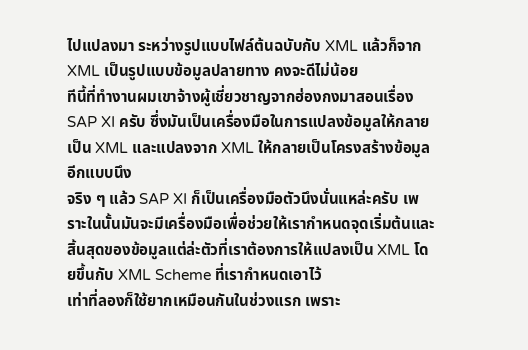ไปแปลงมา ระหว่างรูปแบบไฟล์ต้นฉบับกับ XML แล้วก็จาก XML เป็นรูปแบบข้อมูลปลายทาง คงจะดีไม่น้อย
ทีนี้ที่ทำงานผมเขาจ้างผู้เชี่ยวชาญจากฮ่องกงมาสอนเรื่อง SAP XI ครับ ซึ่งมันเป็นเครื่องมือในการแปลงข้อมูลให้กลายเป็น XML และแปลงจาก XML ให้กลายเป็นโครงสร้างข้อมูลอีกแบบนึง
จริง ๆ แล้ว SAP XI ก็เป็นเครื่องมือตัวนึงนั่นแหล่ะครับ เพราะในนั้นมันจะมีเครื่องมือเพื่อช่วยให้เรากำหนดจุดเริ่มต้นและสิ้นสุดของข้อมูลแต่ล่ะตัวที่เราต้องการให้แปลงเป็น XML โดยขึ้นกับ XML Scheme ที่เรากำหนดเอาไว้
เท่าที่ลองก็ใช้ยากเหมือนกันในช่วงแรก เพราะ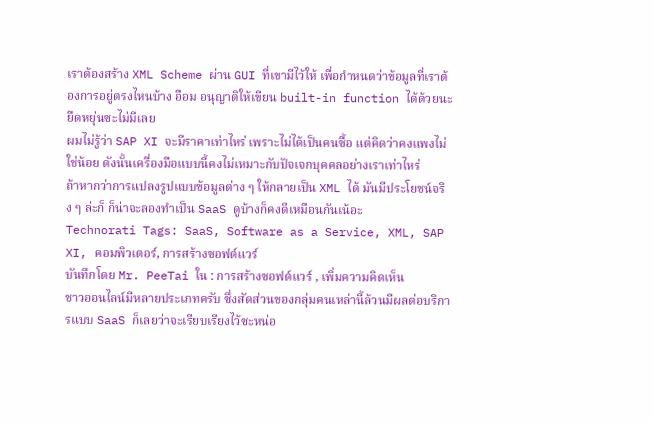เราต้องสร้าง XML Scheme ผ่าน GUI ที่เขามีไว้ให้ เพื่อกำหนดว่าข้อมูลที่เราต้องการอยู่ตรงไหนบ้าง อือม อนุญาติให้เขียน built-in function ได้ด้วยนะยืดหยุ่นซะไม่มีเลย
ผมไม่รู้ว่า SAP XI จะมีราคาเท่าไหร่ เพราะไม่ได้เป็นคนซื้อ แต่คิดว่าคงแพงไม่ใช่น้อย ดังนั้นเครื่องมือแบบนี้คงไม่เหมาะกับปัจเจกบุคคลอย่างเราเท่าไหร่
ถ้าหากว่าการแปลงรูปแบบข้อมูลต่าง ๆ ให้กลายเป็น XML ได้ มันมีประโยชน์จริง ๆ ล่ะก็ ก็น่าจะลองทำเป็น SaaS ดูบ้างก็คงดีเหมือนกันเน้อะ
Technorati Tags: SaaS, Software as a Service, XML, SAP XI, คอมพิวเตอร์, การสร้างซอฟต์แวร์
บันทึกโดย Mr. PeeTai ใน : การสร้างซอฟต์แวร์ , เพิ่มความคิดเห็น
ชาวออนไลน์มีหลายประเภทครับ ซึ่งสัดส่วนของกลุ่มคนเหล่านี้ล้วนมีผลต่อบริการแบบ SaaS ก็เลยว่าจะเรียบเรียงไว้ซะหน่อ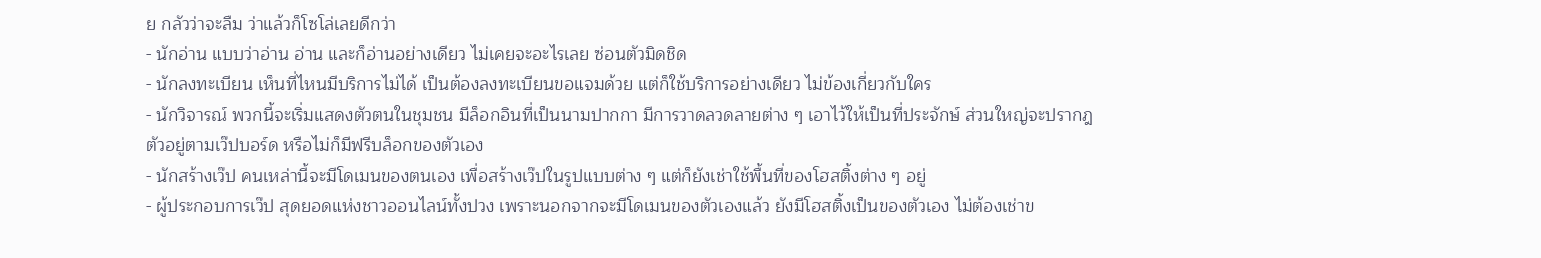ย กลัวว่าจะลืม ว่าแล้วก็โซโล่เลยดีกว่า
- นักอ่าน แบบว่าอ่าน อ่าน และก็อ่านอย่างเดียว ไม่เคยจะอะไรเลย ซ่อนตัวมิดชิด
- นักลงทะเบียน เห็นที่ไหนมีบริการไม่ได้ เป็นต้องลงทะเบียนขอแจมด้วย แต่ก็ใช้บริการอย่างเดียว ไม่ข้องเกี่ยวกับใคร
- นักวิจารณ์ พวกนี้จะเริ่มแสดงตัวตนในชุมชน มีล็อกอินที่เป็นนามปากกา มีการวาดลวดลายต่าง ๆ เอาไว้ให้เป็นที่ประจักษ์ ส่วนใหญ่จะปรากฎตัวอยู่ตามเว๊ปบอร์ด หรือไม่ก็มีฟรีบล็อกของตัวเอง
- นักสร้างเว๊ป คนเหล่านี้จะมีโดเมนของตนเอง เพื่อสร้างเว๊ปในรูปแบบต่าง ๆ แต่ก็ยังเช่าใช้พื้นที่ของโฮสติ้งต่าง ๆ อยู่
- ผู้ประกอบการเว๊ป สุดยอดแห่งชาวออนไลน์ทั้งปวง เพราะนอกจากจะมีโดเมนของตัวเองแล้ว ยังมีโฮสติ้งเป็นของตัวเอง ไม่ต้องเช่าข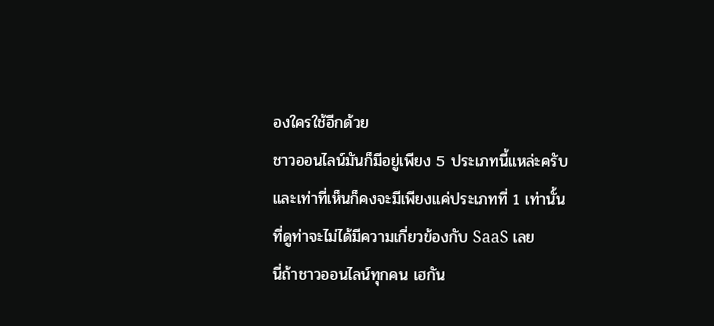องใครใช้อีกด้วย
ชาวออนไลน์มันก็มีอยู่เพียง 5 ประเภทนี้แหล่ะครับ และเท่าที่เห็นก็คงจะมีเพียงแค่ประเภทที่ 1 เท่านั้น ที่ดูท่าจะไม่ได้มีความเกี่ยวข้องกับ SaaS เลย
นี่ถ้าชาวออนไลน์ทุกคน เฮกัน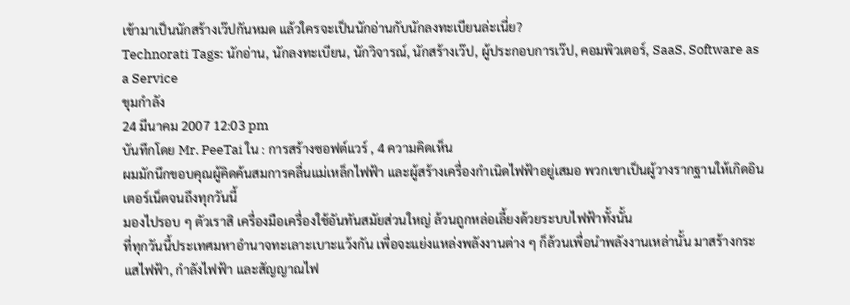เข้ามาเป็นนักสร้างเว๊ปกันหมด แล้วใครจะเป็นนักอ่านกับนักลงทะเบียนล่ะเนี่ย?
Technorati Tags: นักอ่าน, นักลงทะเบียน, นักวิจารณ์, นักสร้างเว๊ป, ผู้ประกอบการเว๊ป, คอมพิวเตอร์, SaaS, Software as a Service
ขุมกำลัง
24 มีนาคม 2007 12:03 pm
บันทึกโดย Mr. PeeTai ใน : การสร้างซอฟต์แวร์ , 4 ความคิดเห็น
ผมมักนึกขอบคุณผู้คิดค้นสมการคลื่นแม่เหล็กไฟฟ้า และผู้สร้างเครื่องกำเนิดไฟฟ้าอยู่เสมอ พวกเขาเป็นผู้วางรากฐานให้เกิดอินเตอร์เน็ตจนถึงทุกวันนี้
มองไปรอบ ๆ ตัวเราสิ เครื่องมือเครื่องใช้อันทันสมัยส่วนใหญ่ ล้วนถูกหล่อเลี้ยงด้วยระบบไฟฟ้าทั้งนั้น
ที่ทุกวันนี้ประเทศมหาอำนาจทะเลาะเบาะแว้งกัน เพื่อจะแย่งแหล่งพลังงานต่าง ๆ ก็ล้วนเพื่อนำพลังงานเหล่านั้น มาสร้างกระแสไฟฟ้า, กำลังไฟฟ้า และสัญญาณไฟ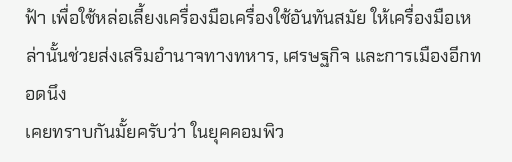ฟ้า เพื่อใช้หล่อเลี้ยงเครื่องมือเครื่องใช้อันทันสมัย ให้เครื่องมือเหล่านั้นช่วยส่งเสริมอำนาจทางทหาร, เศรษฐกิจ และการเมืองอีกทอดนึง
เคยทราบกันมั้ยครับว่า ในยุคคอมพิว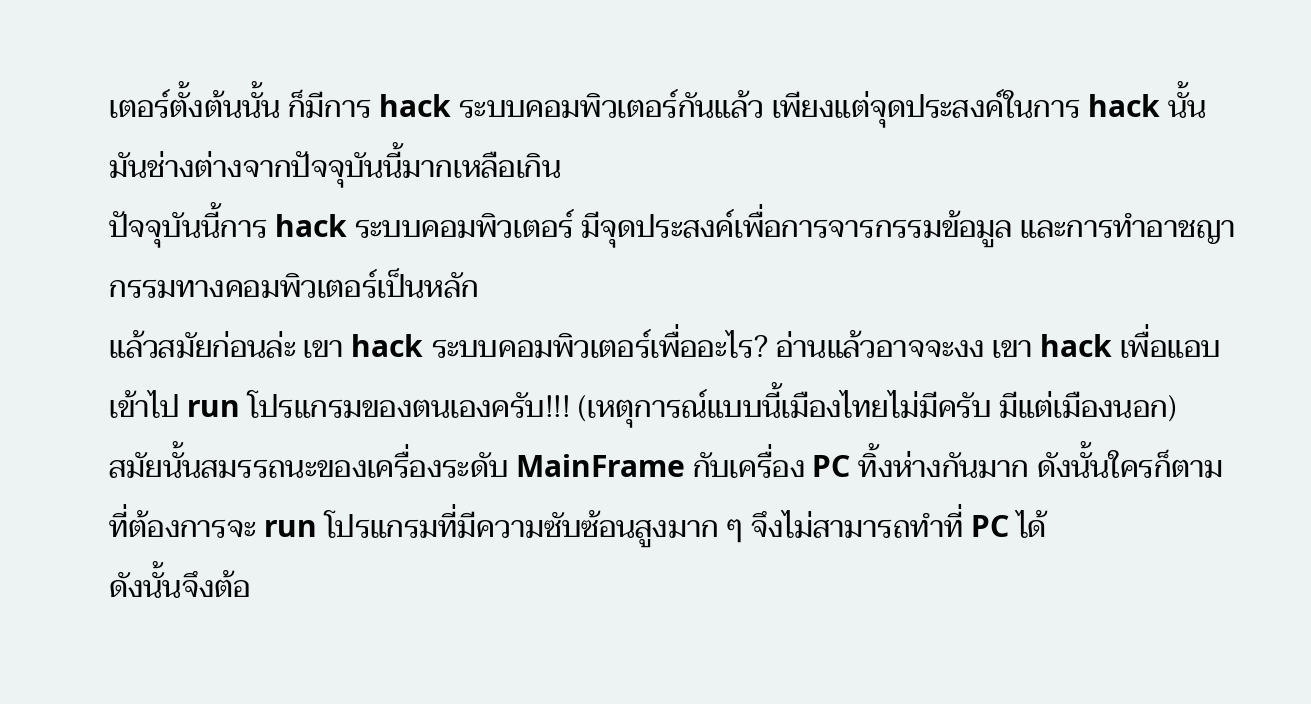เตอร์ตั้งต้นนั้น ก็มีการ hack ระบบคอมพิวเตอร์กันแล้ว เพียงแต่จุดประสงค์ในการ hack นั้น มันช่างต่างจากปัจจุบันนี้มากเหลือเกิน
ปัจจุบันนี้การ hack ระบบคอมพิวเตอร์ มีจุดประสงค์เพื่อการจารกรรมข้อมูล และการทำอาชญากรรมทางคอมพิวเตอร์เป็นหลัก
แล้วสมัยก่อนล่ะ เขา hack ระบบคอมพิวเตอร์เพื่ออะไร? อ่านแล้วอาจจะงง เขา hack เพื่อแอบเข้าไป run โปรแกรมของตนเองครับ!!! (เหตุการณ์แบบนี้เมืองไทยไม่มีครับ มีแต่เมืองนอก)
สมัยนั้นสมรรถนะของเครื่องระดับ MainFrame กับเครื่อง PC ทิ้งห่างกันมาก ดังนั้นใครก็ตามที่ต้องการจะ run โปรแกรมที่มีความซับซ้อนสูงมาก ๆ จึงไม่สามารถทำที่ PC ได้
ดังนั้นจึงต้อ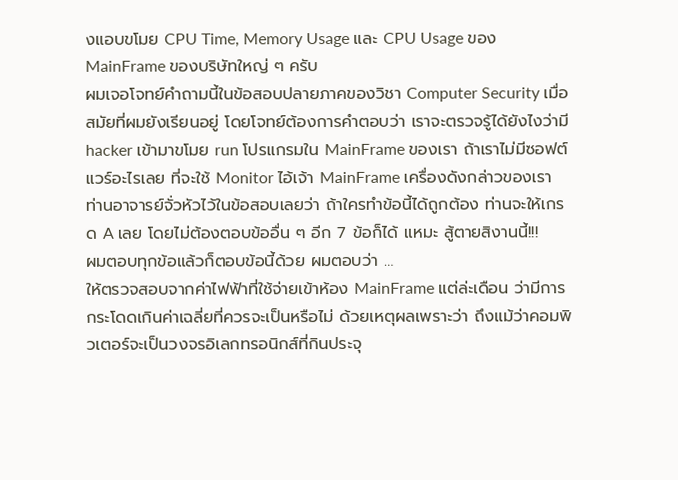งแอบขโมย CPU Time, Memory Usage และ CPU Usage ของ MainFrame ของบริษัทใหญ่ ๆ ครับ
ผมเจอโจทย์คำถามนี้ในข้อสอบปลายภาคของวิชา Computer Security เมื่อสมัยที่ผมยังเรียนอยู่ โดยโจทย์ต้องการคำตอบว่า เราจะตรวจรู้ได้ยังไงว่ามี hacker เข้ามาขโมย run โปรแกรมใน MainFrame ของเรา ถ้าเราไม่มีซอฟต์แวร์อะไรเลย ที่จะใช้ Monitor ไอ้เจ้า MainFrame เครื่องดังกล่าวของเรา
ท่านอาจารย์จั่วหัวไว้ในข้อสอบเลยว่า ถ้าใครทำข้อนี้ได้ถูกต้อง ท่านจะให้เกรด A เลย โดยไม่ต้องตอบข้ออื่น ๆ อีก 7 ข้อก็ได้ แหมะ สู้ตายสิงานนี้!!!
ผมตอบทุกข้อแล้วก็ตอบข้อนี้ด้วย ผมตอบว่า …
ให้ตรวจสอบจากค่าไฟฟ้าที่ใช้จ่ายเข้าห้อง MainFrame แต่ล่ะเดือน ว่ามีการกระโดดเกินค่าเฉลี่ยที่ควรจะเป็นหรือไม่ ด้วยเหตุผลเพราะว่า ถึงแม้ว่าคอมพิวเตอร์จะเป็นวงจรอิเลกทรอนิกส์ที่กินประจุ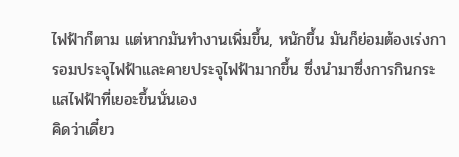ไฟฟ้าก็ตาม แต่หากมันทำงานเพิ่มขึ้น, หนักขึ้น มันก็ย่อมต้องเร่งการอมประจุไฟฟ้าและคายประจุไฟฟ้ามากขึ้น ซึ่งนำมาซึ่งการกินกระแสไฟฟ้าที่เยอะขึ้นนั่นเอง
คิดว่าเดี๋ยว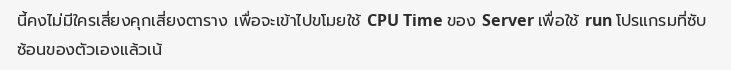นี้คงไม่มีใครเสี่ยงคุกเสี่ยงตาราง เพื่อจะเข้าไปขโมยใช้ CPU Time ของ Server เพื่อใช้ run โปรแกรมที่ซับซ้อนของตัวเองแล้วเน้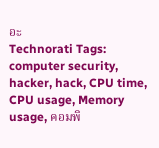อะ
Technorati Tags: computer security, hacker, hack, CPU time, CPU usage, Memory usage, คอมพิ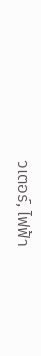วเตอร์, ไฟฟ้า